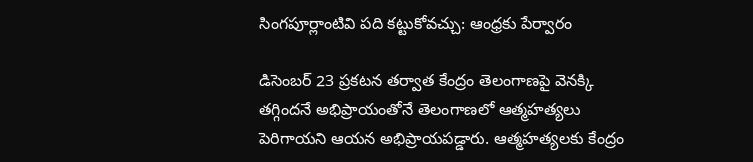సింగపూర్లాంటివి పది కట్టుకోవచ్చు: ఆంధ్రకు పేర్వారం

డిసెంబర్ 23 ప్రకటన తర్వాత కేంద్రం తెలంగాణపై వెనక్కి తగ్గిందనే అభిప్రాయంతోనే తెలంగాణలో ఆత్మహత్యలు పెరిగాయని ఆయన అభిప్రాయపడ్డారు. ఆత్మహత్యలకు కేంద్రం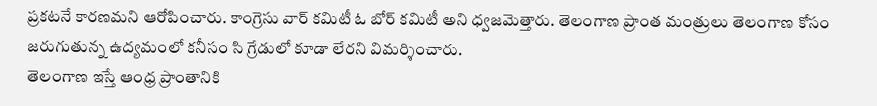ప్రకటనే కారణమని ఆరోపించారు. కాంగ్రెసు వార్ కమిటీ ఓ బోర్ కమిటీ అని ధ్వజమెత్తారు. తెలంగాణ ప్రాంత మంత్రులు తెలంగాణ కోసం జరుగుతున్న ఉద్యమంలో కనీసం సి గ్రేడులో కూడా లేరని విమర్శించారు.
తెలంగాణ ఇస్తే ఆంధ్ర ప్రాంతానికి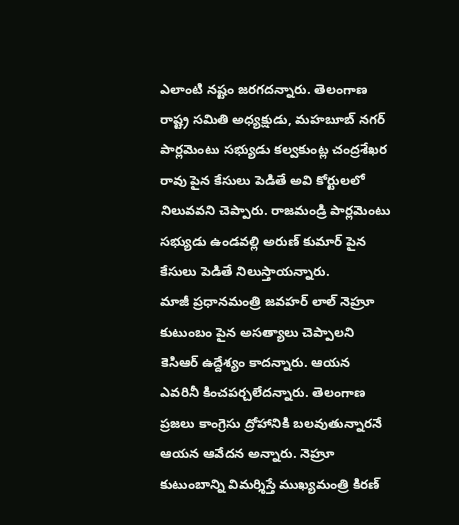ఎలాంటి నష్టం జరగదన్నారు. తెలంగాణ రాష్ట్ర సమితి అధ్యక్షుడు, మహబూబ్ నగర్ పార్లమెంటు సభ్యుడు కల్వకుంట్ల చంద్రశేఖర రావు పైన కేసులు పెడితే అవి కోర్టులలో నిలువవని చెప్పారు. రాజమండ్రి పార్లమెంటు సభ్యుడు ఉండవల్లి అరుణ్ కుమార్ పైన కేసులు పెడితే నిలుస్తాయన్నారు.
మాజీ ప్రధానమంత్రి జవహర్ లాల్ నెహ్రూ కుటుంబం పైన అసత్యాలు చెప్పాలని కెసిఆర్ ఉద్దేశ్యం కాదన్నారు. ఆయన ఎవరినీ కించపర్చలేదన్నారు. తెలంగాణ ప్రజలు కాంగ్రెసు ద్రోహానికి బలవుతున్నారనే ఆయన ఆవేదన అన్నారు. నెహ్రూ కుటుంబాన్ని విమర్శిస్తే ముఖ్యమంత్రి కిరణ్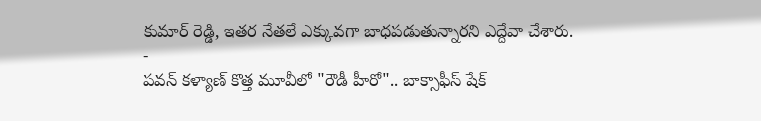కుమార్ రెడ్డి, ఇతర నేతలే ఎక్కువగా బాధపడుతున్నారని ఎద్దేవా చేశారు.
-
పవన్ కళ్యాణ్ కొత్త మూవీలో "రౌడీ హీరో".. బాక్సాఫీస్ షేక్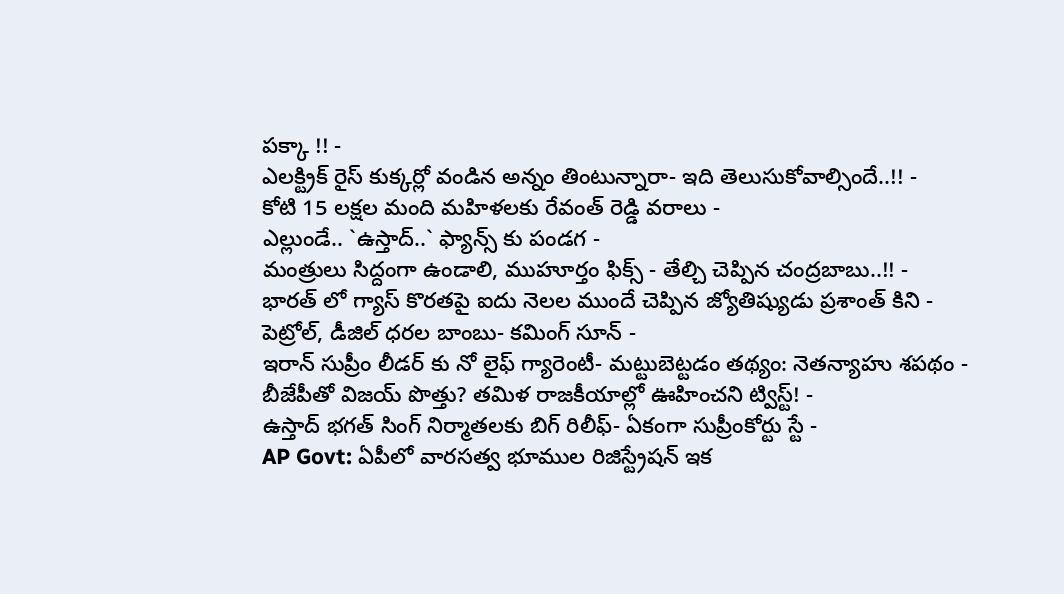పక్కా !! -
ఎలక్ట్రిక్ రైస్ కుక్కర్లో వండిన అన్నం తింటున్నారా- ఇది తెలుసుకోవాల్సిందే..!! -
కోటి 15 లక్షల మంది మహిళలకు రేవంత్ రెడ్డి వరాలు -
ఎల్లుండే.. `ఉస్తాద్..` ఫ్యాన్స్ కు పండగ -
మంత్రులు సిద్దంగా ఉండాలి, ముహూర్తం ఫిక్స్ - తేల్చి చెప్పిన చంద్రబాబు..!! -
భారత్ లో గ్యాస్ కొరతపై ఐదు నెలల ముందే చెప్పిన జ్యోతిష్యుడు ప్రశాంత్ కిని -
పెట్రోల్, డీజిల్ ధరల బాంబు- కమింగ్ సూన్ -
ఇరాన్ సుప్రీం లీడర్ కు నో లైఫ్ గ్యారెంటీ- మట్టుబెట్టడం తథ్యం: నెతన్యాహు శపథం -
బీజేపీతో విజయ్ పొత్తు? తమిళ రాజకీయాల్లో ఊహించని ట్విస్ట్! -
ఉస్తాద్ భగత్ సింగ్ నిర్మాతలకు బిగ్ రిలీఫ్- ఏకంగా సుప్రీంకోర్టు స్టే -
AP Govt: ఏపీలో వారసత్వ భూముల రిజిస్ట్రేషన్ ఇక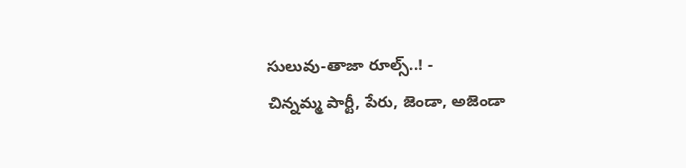సులువు-తాజా రూల్స్..! -
చిన్నమ్మ పార్టీ, పేరు, జెండా, అజెండా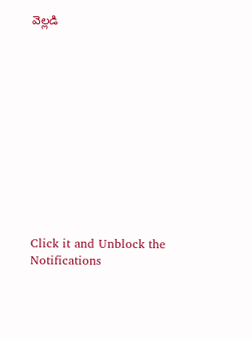వెల్లడి












Click it and Unblock the Notifications